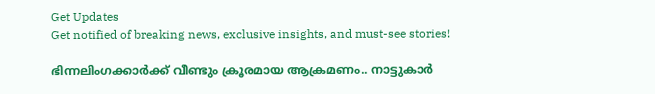Get Updates
Get notified of breaking news, exclusive insights, and must-see stories!

ഭിന്നലിംഗക്കാർക്ക് വീണ്ടും ക്രൂരമായ ആക്രമണം.. നാട്ടുകാർ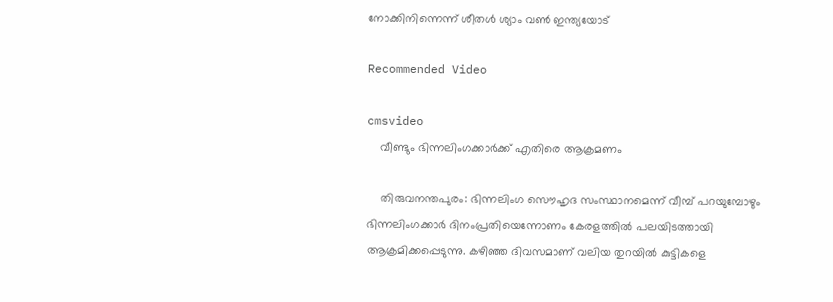നോക്കിനിന്നെന്ന് ശീതൾ ശ്യാം വൺ ഇന്ത്യയോട്

Recommended Video

cmsvideo
    വീണ്ടും ഭിന്നലിംഗക്കാർക്ക് എതിരെ ആക്രമണം

    തിരുവനന്തപുരം: ഭിന്നലിംഗ സൌഹൃദ സംസ്ഥാനമെന്ന് വീമ്പ് പറയുമ്പോഴും ഭിന്നലിംഗക്കാർ ദിനംപ്രതിയെന്നോണം കേരളത്തിൽ പലയിടത്തായി ആക്രമിക്കപ്പെടുന്നു. കഴിഞ്ഞ ദിവസമാണ് വലിയ തുറയിൽ കുട്ടികളെ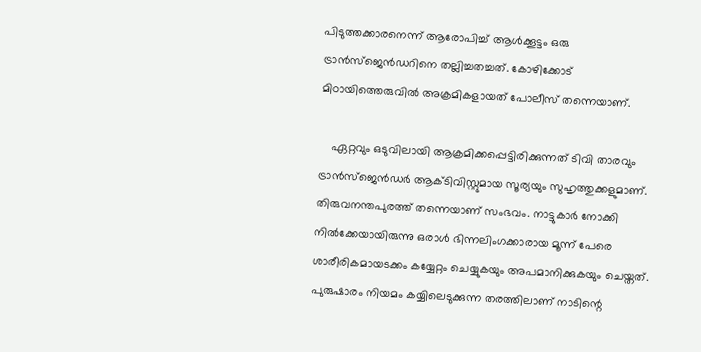പിടുത്തക്കാരനെന്ന് ആരോപിച്ച് ആൾക്കൂട്ടം ഒരു ട്രാൻസ്ജെൻഡറിനെ തല്ലിച്ചതച്ചത്. കോഴിക്കോട് മിഠായിത്തെരുവിൽ അക്രമികളായത് പോലീസ് തന്നെയാണ്.

    ഏറ്റവും ഒടുവിലായി ആക്രമിക്കപ്പെട്ടിരിക്കുന്നത് ടിവി താരവും ട്രാൻസ്ജെൻഡർ ആക്ടിവിസ്റ്റുമായ സൂര്യയും സുഹൃത്തുക്കളുമാണ്. തിരുവനന്തപുരത്ത് തന്നെയാണ് സംഭവം. നാട്ടുകാർ നോക്കി നിൽക്കേയായിരുന്നു ഒരാൾ ഭിന്നലിംഗക്കാരായ മൂന്ന് പേരെ ശാരീരികമായടക്കം കയ്യേറ്റം ചെയ്യുകയും അപമാനിക്കുകയും ചെയ്തത്. പുരുഷാരം നിയമം കയ്യിലെടുക്കുന്ന തരത്തിലാണ് നാടിന്റെ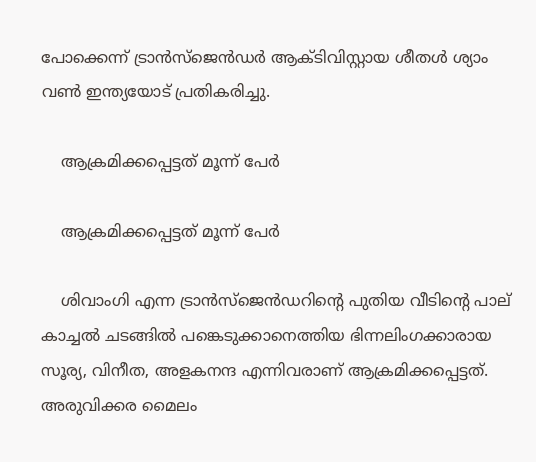പോക്കെന്ന് ട്രാൻസ്ജെൻഡർ ആക്ടിവിസ്റ്റായ ശീതൾ ശ്യാം വൺ ഇന്ത്യയോട് പ്രതികരിച്ചു.

    ആക്രമിക്കപ്പെട്ടത് മൂന്ന് പേർ

    ആക്രമിക്കപ്പെട്ടത് മൂന്ന് പേർ

    ശിവാംഗി എന്ന ട്രാന്‍സ്‌ജെന്‍ഡറിന്റെ പുതിയ വീടിന്റെ പാല് കാച്ചല്‍ ചടങ്ങിൽ പങ്കെടുക്കാനെത്തിയ ഭിന്നലിംഗക്കാരായ സൂര്യ, വിനീത, അളകനന്ദ എന്നിവരാണ് ആക്രമിക്കപ്പെട്ടത്. അരുവിക്കര മൈലം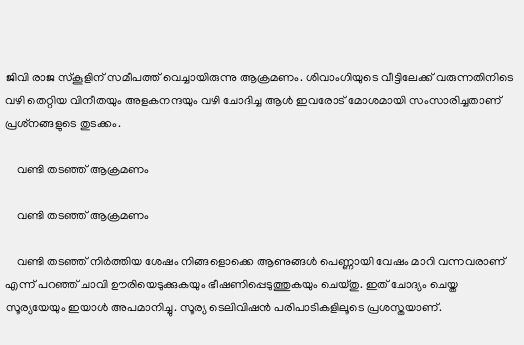ജിവി രാജ സ്‌കൂളിന് സമീപത്ത് വെച്ചായിരുന്നു ആക്രമണം. ശിവാംഗിയുടെ വീട്ടിലേക്ക് വരുന്നതിനിടെ വഴി തെറ്റിയ വിനീതയും അളകനന്ദയും വഴി ചോദിച്ച ആള്‍ ഇവരോട് മോശമായി സംസാരിച്ചതാണ് പ്രശ്‌നങ്ങളുടെ തുടക്കം.

    വണ്ടി തടഞ്ഞ് ആക്രമണം

    വണ്ടി തടഞ്ഞ് ആക്രമണം

    വണ്ടി തടഞ്ഞ് നിര്‍ത്തിയ ശേഷം നിങ്ങളൊക്കെ ആണുങ്ങള്‍ പെണ്ണായി വേഷം മാറി വന്നവരാണ് എന്ന് പറഞ്ഞ് ചാവി ഊരിയെടുക്കുകയും ഭീഷണിപ്പെടുത്തുകയും ചെയ്തു. ഇത് ചോദ്യം ചെയ്ത സൂര്യയേയും ഇയാള്‍ അപമാനിച്ചു. സൂര്യ ടെലിവിഷൻ പരിപാടികളിലൂടെ പ്രശസ്തയാണ്.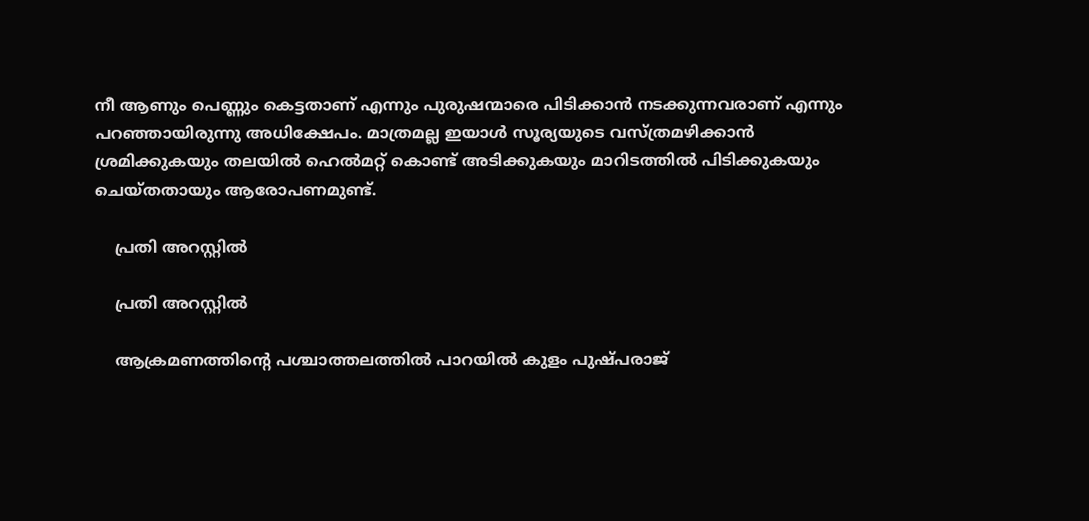നീ ആണും പെണ്ണും കെട്ടതാണ് എന്നും പുരുഷന്മാരെ പിടിക്കാന്‍ നടക്കുന്നവരാണ് എന്നും പറഞ്ഞായിരുന്നു അധിക്ഷേപം. മാത്രമല്ല ഇയാള്‍ സൂര്യയുടെ വസ്ത്രമഴിക്കാന്‍ ശ്രമിക്കുകയും തലയില്‍ ഹെല്‍മറ്റ് കൊണ്ട് അടിക്കുകയും മാറിടത്തില്‍ പിടിക്കുകയും ചെയ്തതായും ആരോപണമുണ്ട്.

    പ്രതി അറസ്റ്റിൽ

    പ്രതി അറസ്റ്റിൽ

    ആക്രമണത്തിന്റെ പശ്ചാത്തലത്തില്‍ പാറയില്‍ കുളം പുഷ്പരാജ്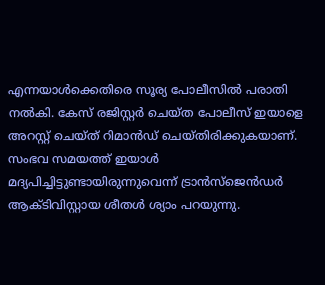എന്നയാള്‍ക്കെതിരെ സൂര്യ പോലീസില്‍ പരാതി നല്‍കി. കേസ് രജിസ്റ്റര്‍ ചെയ്ത പോലീസ് ഇയാളെ അറസ്റ്റ് ചെയ്ത് റിമാന്‍ഡ് ചെയ്തിരിക്കുകയാണ്. സംഭവ സമയത്ത് ഇയാള്‍ മദ്യപിച്ചിട്ടുണ്ടായിരുന്നുവെന്ന് ട്രാന്‍സ്‌ജെന്‍ഡര്‍ ആക്ടിവിസ്റ്റായ ശീതള്‍ ശ്യാം പറയുന്നു.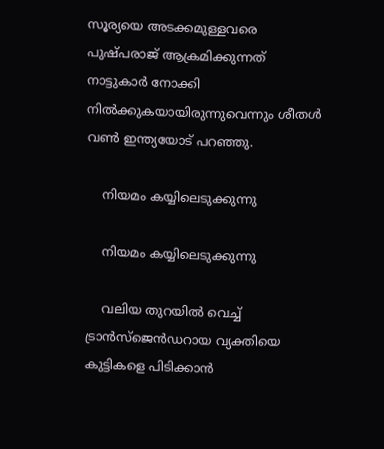സൂര്യയെ അടക്കമുള്ളവരെ പുഷ്പരാജ് ആക്രമിക്കുന്നത് നാട്ടുകാര്‍ നോക്കി നില്‍ക്കുകയായിരുന്നുവെന്നും ശീതള്‍ വണ്‍ ഇന്ത്യയോട് പറഞ്ഞു.

    നിയമം കയ്യിലെടുക്കുന്നു

    നിയമം കയ്യിലെടുക്കുന്നു

    വലിയ തുറയില്‍ വെച്ച് ട്രാന്‍സ്‌ജെന്‍ഡറായ വ്യക്തിയെ കുട്ടികളെ പിടിക്കാന്‍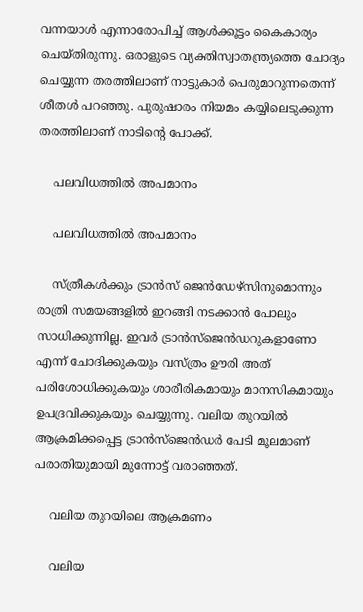വന്നയാള്‍ എന്നാരോപിച്ച് ആള്‍ക്കൂട്ടം കൈകാര്യം ചെയ്തിരുന്നു. ഒരാളുടെ വ്യക്തിസ്വാതന്ത്ര്യത്തെ ചോദ്യം ചെയ്യുന്ന തരത്തിലാണ് നാട്ടുകാര്‍ പെരുമാറുന്നതെന്ന് ശീതൾ പറഞ്ഞു. പുരുഷാരം നിയമം കയ്യിലെടുക്കുന്ന തരത്തിലാണ് നാടിന്റെ പോക്ക്.

    പലവിധത്തിൽ അപമാനം

    പലവിധത്തിൽ അപമാനം

    സ്ത്രീകള്‍ക്കും ട്രാന്‍സ് ജെന്‍ഡേഴ്‌സിനുമൊന്നും രാത്രി സമയങ്ങളില്‍ ഇറങ്ങി നടക്കാന്‍ പോലും സാധിക്കുന്നില്ല. ഇവര്‍ ട്രാന്‍സ്‌ജെന്‍ഡറുകളാണോ എന്ന് ചോദിക്കുകയും വസ്ത്രം ഊരി അത് പരിശോധിക്കുകയും ശാരീരികമായും മാനസികമായും ഉപദ്രവിക്കുകയും ചെയ്യുന്നു. വലിയ തുറയില്‍ ആക്രമിക്കപ്പെട്ട ട്രാന്‍സ്‌ജെന്‍ഡര്‍ പേടി മൂലമാണ് പരാതിയുമായി മുന്നോട്ട് വരാഞ്ഞത്.

    വലിയ തുറയിലെ ആക്രമണം

    വലിയ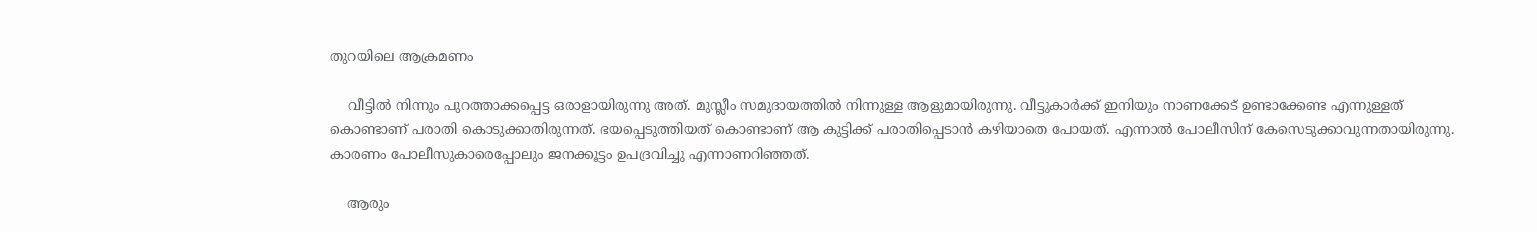തുറയിലെ ആക്രമണം

    വീട്ടില്‍ നിന്നും പുറത്താക്കപ്പെട്ട ഒരാളായിരുന്നു അത്. മുസ്ലീം സമുദായത്തില്‍ നിന്നുള്ള ആളുമായിരുന്നു. വീട്ടുകാര്‍ക്ക് ഇനിയും നാണക്കേട് ഉണ്ടാക്കേണ്ട എന്നുള്ളത് കൊണ്ടാണ് പരാതി കൊടുക്കാതിരുന്നത്. ഭയപ്പെടുത്തിയത് കൊണ്ടാണ് ആ കുട്ടിക്ക് പരാതിപ്പെടാന്‍ കഴിയാതെ പോയത്. എന്നാല്‍ പോലീസിന് കേസെടുക്കാവുന്നതായിരുന്നു. കാരണം പോലീസുകാരെപ്പോലും ജനക്കൂട്ടം ഉപദ്രവിച്ചു എന്നാണറിഞ്ഞത്.

    ആരും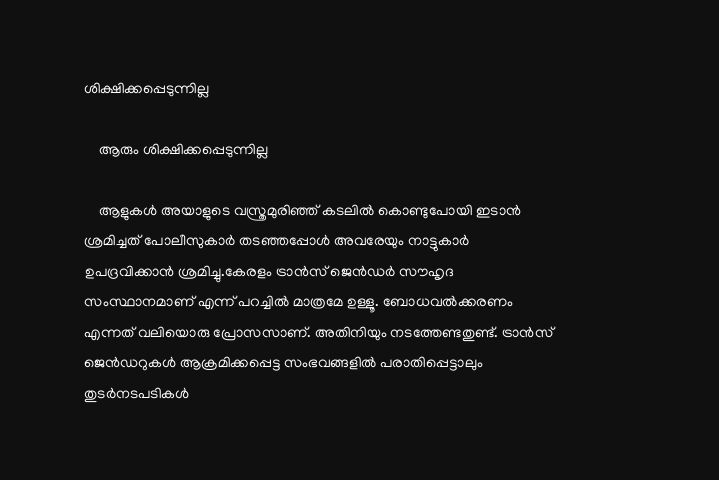ശിക്ഷിക്കപ്പെടുന്നില്ല

    ആരും ശിക്ഷിക്കപ്പെടുന്നില്ല

    ആളുകള്‍ അയാളുടെ വസ്ത്രമുരിഞ്ഞ് കടലില്‍ കൊണ്ടുപോയി ഇടാന്‍ ശ്രമിച്ചത് പോലീസുകാര്‍ തടഞ്ഞപ്പോള്‍ അവരേയും നാട്ടുകാര്‍ ഉപദ്രവിക്കാന്‍ ശ്രമിച്ചു.കേരളം ട്രാന്‍സ് ജെന്‍ഡര്‍ സൗഹൃദ സംസ്ഥാനമാണ് എന്ന് പറച്ചില്‍ മാത്രമേ ഉള്ളൂ. ബോധവല്‍ക്കരണം എന്നത് വലിയൊരു പ്രോസസാണ്. അതിനിയും നടത്തേണ്ടതുണ്ട്. ട്രാന്‍സ് ജെന്‍ഡറുകള്‍ ആക്രമിക്കപ്പെട്ട സംഭവങ്ങളില്‍ പരാതിപ്പെട്ടാലും തുടര്‍നടപടികള്‍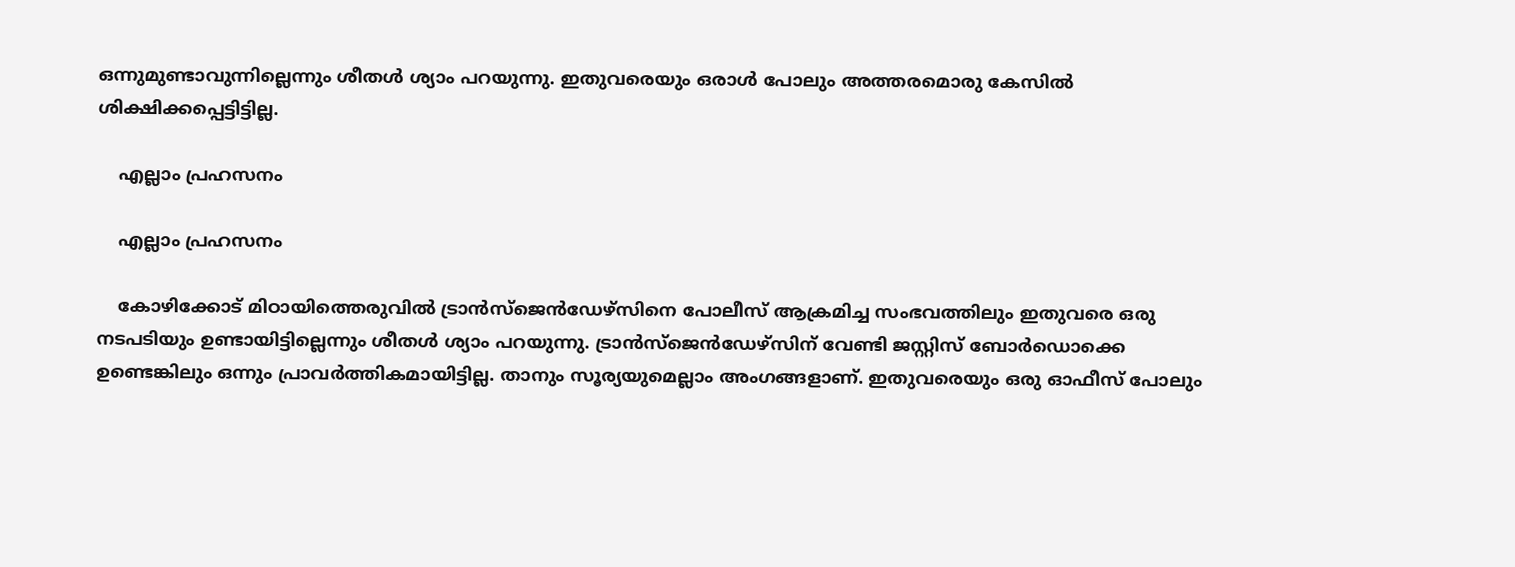ഒന്നുമുണ്ടാവുന്നില്ലെന്നും ശീതള്‍ ശ്യാം പറയുന്നു. ഇതുവരെയും ഒരാള്‍ പോലും അത്തരമൊരു കേസില്‍ ശിക്ഷിക്കപ്പെട്ടിട്ടില്ല.

    എല്ലാം പ്രഹസനം

    എല്ലാം പ്രഹസനം

    കോഴിക്കോട് മിഠായിത്തെരുവില്‍ ട്രാന്‍സ്‌ജെന്‍ഡേഴ്‌സിനെ പോലീസ് ആക്രമിച്ച സംഭവത്തിലും ഇതുവരെ ഒരു നടപടിയും ഉണ്ടായിട്ടില്ലെന്നും ശീതള്‍ ശ്യാം പറയുന്നു. ട്രാന്‍സ്‌ജെന്‍ഡേഴ്‌സിന് വേണ്ടി ജസ്റ്റിസ് ബോര്‍ഡൊക്കെ ഉണ്ടെങ്കിലും ഒന്നും പ്രാവര്‍ത്തികമായിട്ടില്ല. താനും സൂര്യയുമെല്ലാം അംഗങ്ങളാണ്. ഇതുവരെയും ഒരു ഓഫീസ് പോലും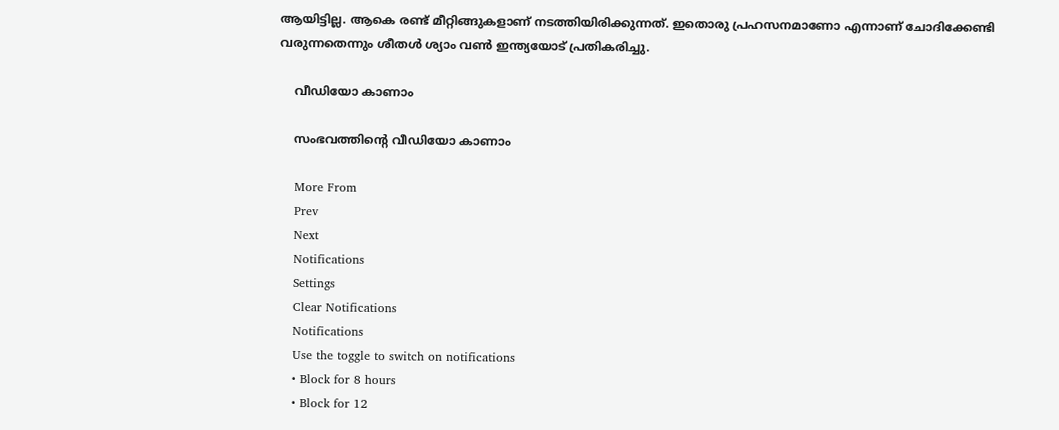ആയിട്ടില്ല. ആകെ രണ്ട് മീറ്റിങ്ങുകളാണ് നടത്തിയിരിക്കുന്നത്. ഇതൊരു പ്രഹസനമാണോ എന്നാണ് ചോദിക്കേണ്ടി വരുന്നതെന്നും ശീതൾ ശ്യാം വൺ ഇന്ത്യയോട് പ്രതികരിച്ചു.

    വീഡിയോ കാണാം

    സംഭവത്തിന്റെ വീഡിയോ കാണാം

    More From
    Prev
    Next
    Notifications
    Settings
    Clear Notifications
    Notifications
    Use the toggle to switch on notifications
    • Block for 8 hours
    • Block for 12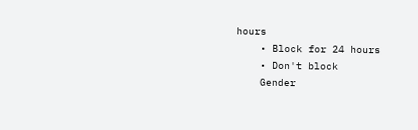hours
    • Block for 24 hours
    • Don't block
    Gender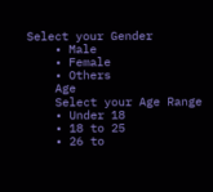Select your Gender
    • Male
    • Female
    • Others
    Age
    Select your Age Range
    • Under 18
    • 18 to 25
    • 26 to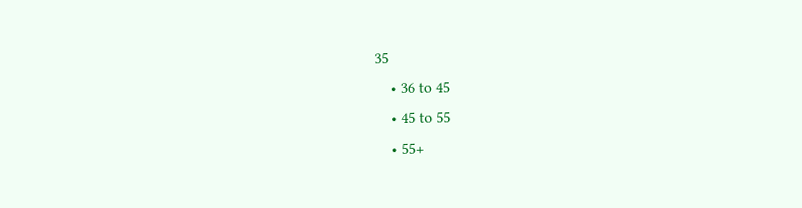35
    • 36 to 45
    • 45 to 55
    • 55+